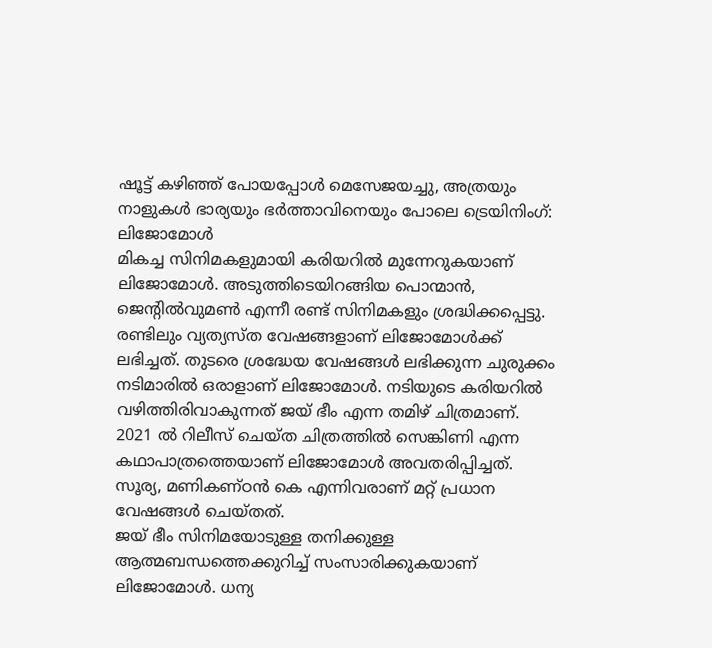ഷൂട്ട് കഴിഞ്ഞ് പോയപ്പോൾ മെസേജയച്ചു, അത്രയും നാളുകൾ ഭാര്യയും ഭർത്താവിനെയും പോലെ ട്രെയിനിംഗ്: ലിജോമോൾ
മികച്ച സിനിമകളുമായി കരിയറിൽ മുന്നേറുകയാണ് ലിജോമോൾ. അടുത്തിടെയിറങ്ങിയ പൊന്മാൻ, ജെന്റിൽവുമൺ എന്നീ രണ്ട് സിനിമകളും ശ്രദ്ധിക്കപ്പെട്ടു. രണ്ടിലും വ്യത്യസ്ത വേഷങ്ങളാണ് ലിജോമോൾക്ക് ലഭിച്ചത്. തുടരെ ശ്രദ്ധേയ വേഷങ്ങൾ ലഭിക്കുന്ന ചുരുക്കം നടിമാരിൽ ഒരാളാണ് ലിജോമോൾ. നടിയുടെ കരിയറിൽ വഴിത്തിരിവാകുന്നത് ജയ് ഭീം എന്ന തമിഴ് ചിത്രമാണ്. 2021 ൽ റിലീസ് ചെയ്ത ചിത്രത്തിൽ സെങ്കിണി എന്ന കഥാപാത്രത്തെയാണ് ലിജോമോൾ അവതരിപ്പിച്ചത്. സൂര്യ, മണികണ്ഠൻ കെ എന്നിവരാണ് മറ്റ് പ്രധാന വേഷങ്ങൾ ചെയ്തത്.
ജയ് ഭീം സിനിമയോടുള്ള തനിക്കുള്ള ആത്മബന്ധത്തെക്കുറിച്ച് സംസാരിക്കുകയാണ് ലിജോമോൾ. ധന്യ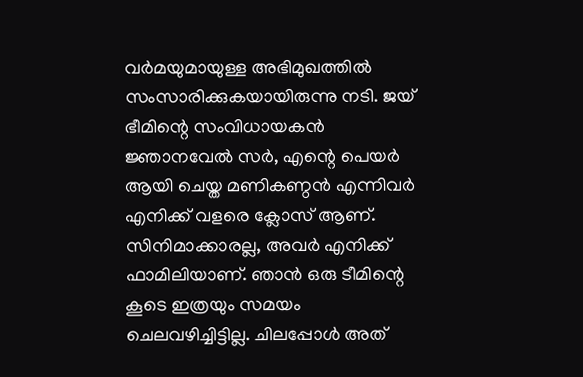വർമയുമായുള്ള അഭിമുഖത്തിൽ സംസാരിക്കുകയായിരുന്നു നടി. ജയ് ഭീമിന്റെ സംവിധായകൻ ജ്ഞാനവേൽ സർ, എന്റെ പെയർ ആയി ചെയ്ത മണികണ്ഠൻ എന്നിവർ എനിക്ക് വളരെ ക്ലോസ് ആണ്. സിനിമാക്കാരല്ല, അവർ എനിക്ക് ഫാമിലിയാണ്. ഞാൻ ഒരു ടീമിന്റെ കൂടെ ഇത്രയും സമയം ചെലവഴിച്ചിട്ടില്ല. ചിലപ്പോൾ അത്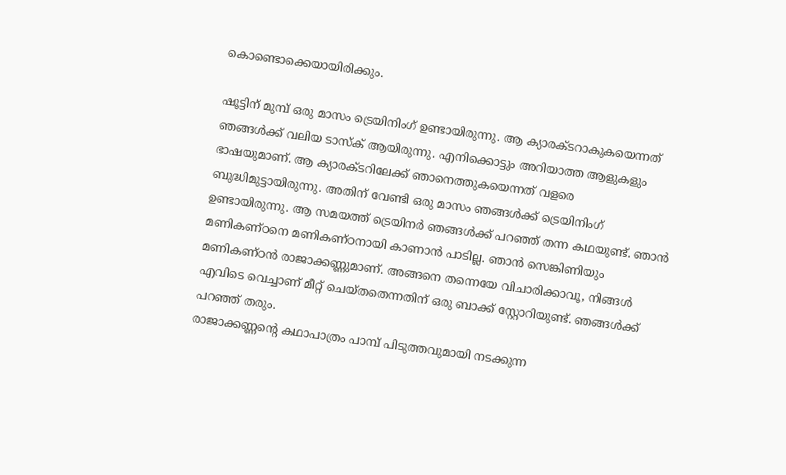കൊണ്ടൊക്കെയായിരിക്കും.

ഷൂട്ടിന് മുമ്പ് ഒരു മാസം ട്രെയിനിംഗ് ഉണ്ടായിരുന്നു. ആ ക്യാരക്ടറാകുകയെന്നത് ഞങ്ങൾക്ക് വലിയ ടാസ്ക് ആയിരുന്നു. എനിക്കൊട്ടും അറിയാത്ത ആളുകളും ഭാഷയുമാണ്. ആ ക്യാരക്ടറിലേക്ക് ഞാനെത്തുകയെന്നത് വളരെ ബുദ്ധിമുട്ടായിരുന്നു. അതിന് വേണ്ടി ഒരു മാസം ഞങ്ങൾക്ക് ട്രെയിനിംഗ് ഉണ്ടായിരുന്നു. ആ സമയത്ത് ട്രെയിനർ ഞങ്ങൾക്ക് പറഞ്ഞ് തന്ന കഥയുണ്ട്. ഞാൻ മണികണ്ഠനെ മണികണ്ഠനായി കാണാൻ പാടില്ല. ഞാൻ സെങ്കിണിയും മണികണ്ഠൻ രാജാക്കണ്ണുമാണ്. അങ്ങനെ തന്നെയേ വിചാരിക്കാവൂ, നിങ്ങൾ എവിടെ വെച്ചാണ് മീറ്റ് ചെയ്തതെന്നതിന് ഒരു ബാക്ക് സ്റ്റോറിയുണ്ട്. ഞങ്ങൾക്ക് പറഞ്ഞ് തരും.
രാജാക്കണ്ണന്റെ കഥാപാത്രം പാമ്പ് പിടുത്തവുമായി നടക്കുന്ന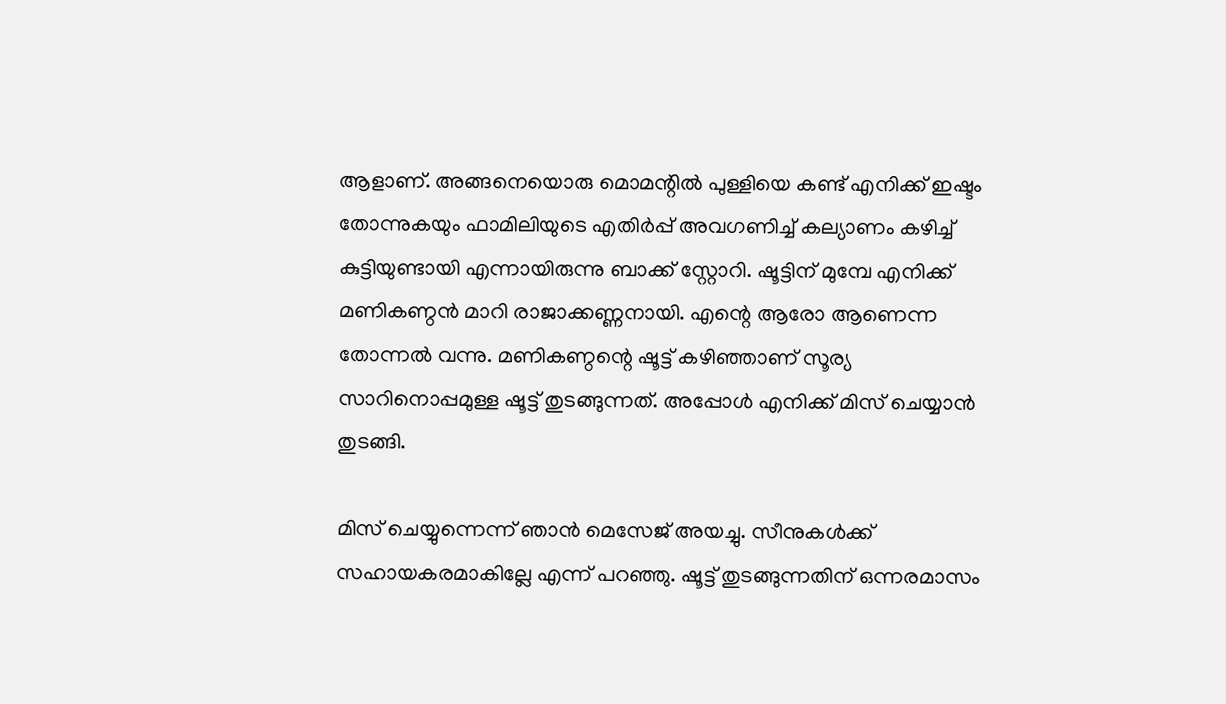ആളാണ്. അങ്ങനെയൊരു മൊമന്റിൽ പുള്ളിയെ കണ്ട് എനിക്ക് ഇഷ്ടം തോന്നുകയും ഫാമിലിയുടെ എതിർപ്പ് അവഗണിച്ച് കല്യാണം കഴിച്ച് കുട്ടിയുണ്ടായി എന്നായിരുന്നു ബാക്ക് സ്റ്റോറി. ഷൂട്ടിന് മുമ്പേ എനിക്ക് മണികണ്ഠൻ മാറി രാജാക്കണ്ണനായി. എന്റെ ആരോ ആണെന്ന തോന്നൽ വന്നു. മണികണ്ഠന്റെ ഷൂട്ട് കഴിഞ്ഞാണ് സൂര്യ സാറിനൊപ്പമുള്ള ഷൂട്ട് തുടങ്ങുന്നത്. അപ്പോൾ എനിക്ക് മിസ് ചെയ്യാൻ തുടങ്ങി.

മിസ് ചെയ്യുന്നെന്ന് ഞാൻ മെസേജ് അയച്ചു. സീനുകൾക്ക് സഹായകരമാകില്ലേ എന്ന് പറഞ്ഞു. ഷൂട്ട് തുടങ്ങുന്നതിന് ഒന്നരമാസം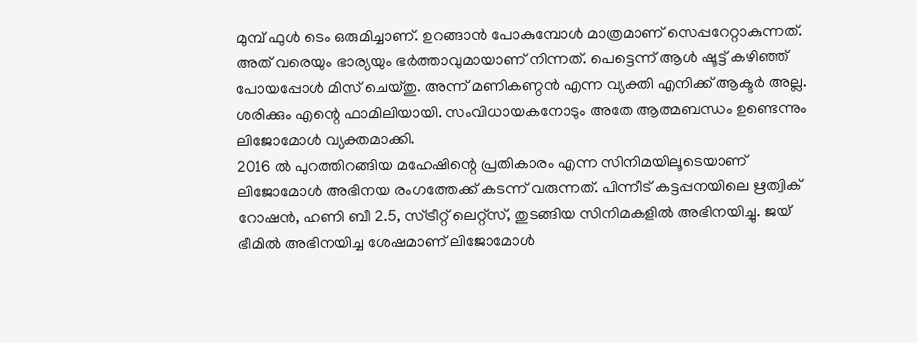മുമ്പ് ഫുൾ ടെം ഒരുമിച്ചാണ്. ഉറങ്ങാൻ പോകുമ്പോൾ മാത്രമാണ് സെപ്പറേറ്റാകുന്നത്. അത് വരെയും ഭാര്യയും ഭർത്താവുമായാണ് നിന്നത്. പെട്ടെന്ന് ആൾ ഷൂട്ട് കഴിഞ്ഞ് പോയപ്പോൾ മിസ് ചെയ്തു. അന്ന് മണികണ്ഠൻ എന്ന വ്യക്തി എനിക്ക് ആക്ടർ അല്ല. ശരിക്കും എന്റെ ഫാമിലിയായി. സംവിധായകനോടും അതേ ആത്മബന്ധം ഉണ്ടെന്നും ലിജോമോൾ വ്യക്തമാക്കി.
2016 ൽ പുറത്തിറങ്ങിയ മഹേഷിന്റെ പ്രതികാരം എന്ന സിനിമയിലൂടെയാണ് ലിജോമോൾ അഭിനയ രംഗത്തേക്ക് കടന്ന് വരുന്നത്. പിന്നീട് കട്ടപ്പനയിലെ ഋത്വിക് റോഷൻ, ഹണി ബീ 2.5, സ്ട്രീറ്റ് ലെറ്റ്സ്, തുടങ്ങിയ സിനിമകളിൽ അഭിനയിച്ചു. ജയ് ഭീമിൽ അഭിനയിച്ച ശേഷമാണ് ലിജോമോൾ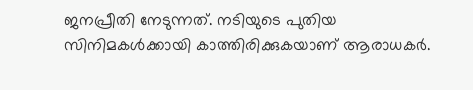ജനപ്രീതി നേടുന്നത്. നടിയുടെ പുതിയ സിനിമകൾക്കായി കാത്തിരിക്കുകയാണ് ആരാധകർ.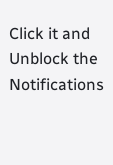Click it and Unblock the Notifications